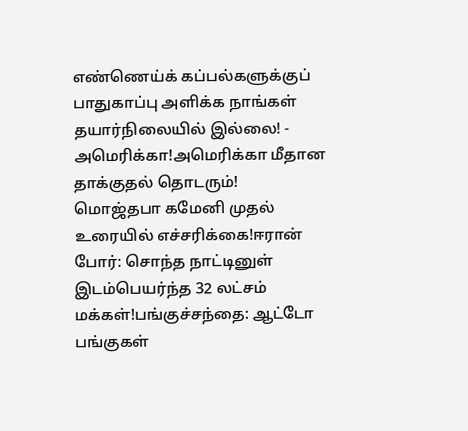எண்ணெய்க் கப்பல்களுக்குப் பாதுகாப்பு அளிக்க நாங்கள் தயார்நிலையில் இல்லை! - அமெரிக்கா!அமெரிக்கா மீதான தாக்குதல் தொடரும்! மொஜ்தபா கமேனி முதல் உரையில் எச்சரிக்கை!ஈரான் போர்: சொந்த நாட்டினுள் இடம்பெயர்ந்த 32 லட்சம் மக்கள்!பங்குச்சந்தை: ஆட்டோ பங்குகள்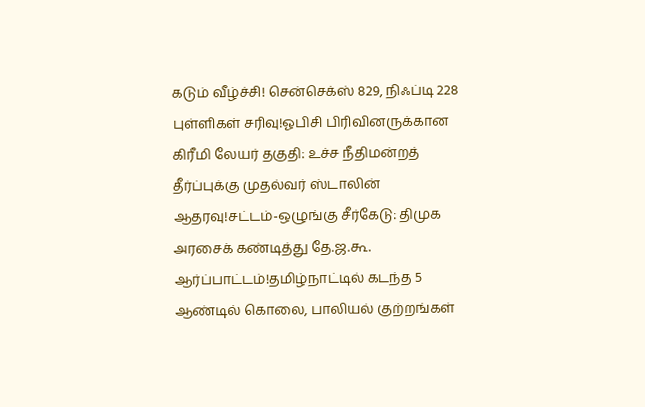கடும் வீழ்ச்சி! சென்செக்ஸ் 829, நிஃப்டி 228 புள்ளிகள் சரிவு!ஓபிசி பிரிவினருக்கான கிரீமி லேயர் தகுதி: உச்ச நீதிமன்றத் தீர்ப்புக்கு முதல்வர் ஸ்டாலின் ஆதரவு!சட்டம்-ஒழுங்கு சீர்கேடு: திமுக அரசைக் கண்டித்து தே.ஜ.கூ. ஆர்ப்பாட்டம்!தமிழ்நாட்டில் கடந்த 5 ஆண்டில் கொலை, பாலியல் குற்றங்கள்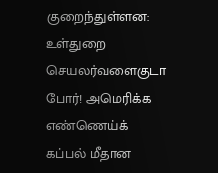குறைந்துள்ளன: உள்துறை செயலர்வளைகுடா போர்! அமெரிக்க எண்ணெய்க் கப்பல் மீதான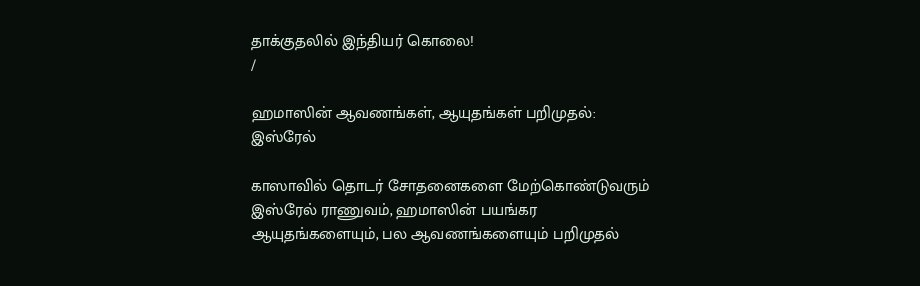தாக்குதலில் இந்தியர் கொலை!
/

ஹமாஸின் ஆவணங்கள், ஆயுதங்கள் பறிமுதல்: இஸ்ரேல்

காஸாவில் தொடர் சோதனைகளை மேற்கொண்டுவரும் இஸ்ரேல் ராணுவம், ஹமாஸின் பயங்கர ஆயுதங்களையும், பல ஆவணங்களையும் பறிமுதல்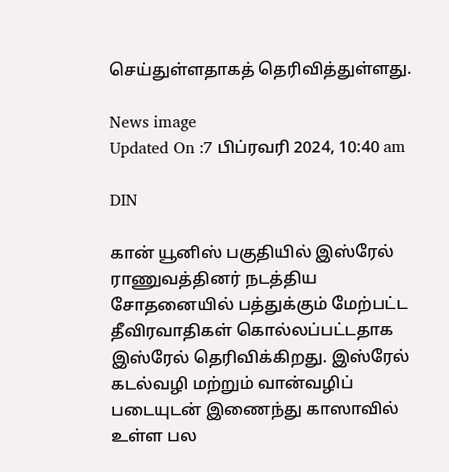செய்துள்ளதாகத் தெரிவித்துள்ளது.

News image
Updated On :7 பிப்ரவரி 2024, 10:40 am

DIN

கான் யூனிஸ் பகுதியில் இஸ்ரேல் ராணுவத்தினர் நடத்திய சோதனையில் பத்துக்கும் மேற்பட்ட தீவிரவாதிகள் கொல்லப்பட்டதாக இஸ்ரேல் தெரிவிக்கிறது. இஸ்ரேல் கடல்வழி மற்றும் வான்வழிப் படையுடன் இணைந்து காஸாவில் உள்ள பல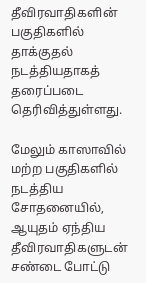தீவிரவாதிகளின் பகுதிகளில் தாக்குதல் நடத்தியதாகத் தரைப்படை தெரிவித்துள்ளது.

மேலும் காஸாவில் மற்ற பகுதிகளில் நடத்திய சோதனையில், ஆயுதம் ஏந்திய தீவிரவாதிகளுடன் சண்டை போட்டு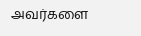அவர்களை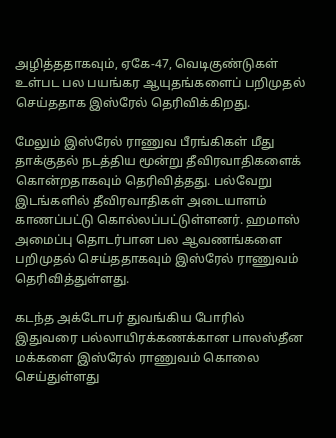அழித்ததாகவும், ஏகே-47, வெடிகுண்டுகள் உள்பட பல பயங்கர ஆயுதங்களைப் பறிமுதல் செய்ததாக இஸ்ரேல் தெரிவிக்கிறது.

மேலும் இஸ்ரேல் ராணுவ பீரங்கிகள் மீது தாக்குதல் நடத்திய மூன்று தீவிரவாதிகளைக் கொன்றதாகவும் தெரிவித்தது. பல்வேறு இடங்களில் தீவிரவாதிகள் அடையாளம் காணப்பட்டு கொல்லப்பட்டுள்ளனர். ஹமாஸ் அமைப்பு தொடர்பான பல ஆவணங்களை பறிமுதல் செய்ததாகவும் இஸ்ரேல் ராணுவம் தெரிவித்துள்ளது.

கடந்த அக்டோபர் துவங்கிய போரில் இதுவரை பல்லாயிரக்கணக்கான பாலஸ்தீன மக்களை இஸ்ரேல் ராணுவம் கொலை செய்துள்ளது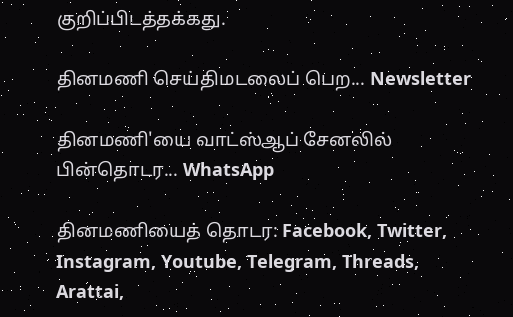குறிப்பிடத்தக்கது.

தினமணி செய்திமடலைப் பெற... Newsletter

தினமணி'யை வாட்ஸ்ஆப் சேனலில் பின்தொடர... WhatsApp

தினமணியைத் தொடர: Facebook, Twitter, Instagram, Youtube, Telegram, Threads, Arattai,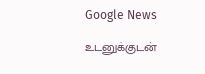Google News

உடனுக்குடன்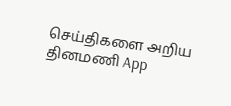செய்திகளை அறிய தினமணி App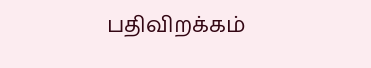பதிவிறக்கம்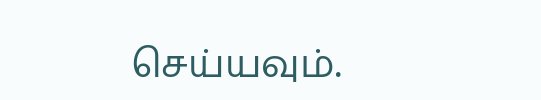செய்யவும்.